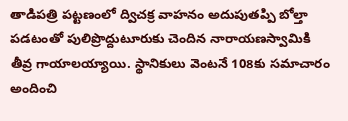తాడిపత్రి పట్టణంలో ద్విచక్ర వాహనం అదుపుతప్పి బోల్తా పడటంతో పులిప్రొద్దుటూరుకు చెందిన నారాయణస్వామికి తీవ్ర గాయాలయ్యాయి. స్థానికులు వెంటనే 108కు సమాచారం అందించి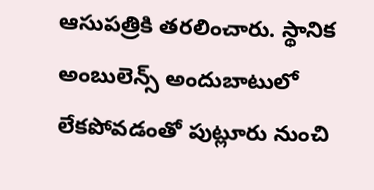ఆసుపత్రికి తరలించారు. స్థానిక అంబులెన్స్ అందుబాటులో లేకపోవడంతో పుట్లూరు నుంచి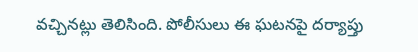వచ్చినట్లు తెలిసింది. పోలీసులు ఈ ఘటనపై దర్యాప్తు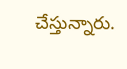చేస్తున్నారు.